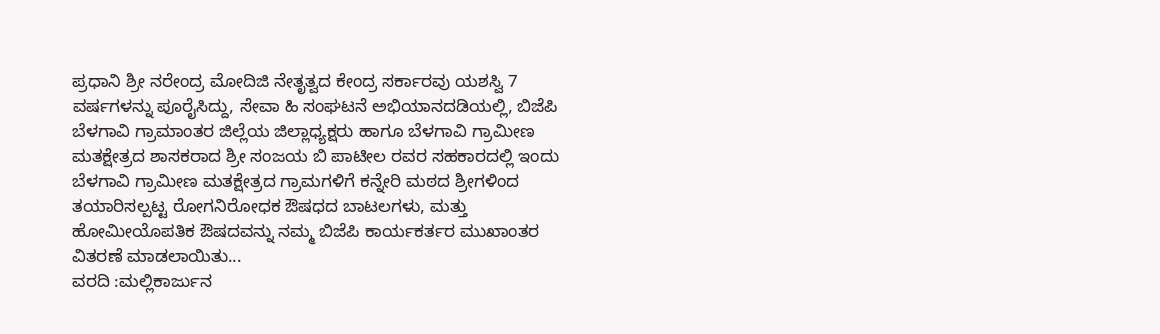ಪ್ರಧಾನಿ ಶ್ರೀ ನರೇಂದ್ರ ಮೋದಿಜಿ ನೇತೃತ್ವದ ಕೇಂದ್ರ ಸರ್ಕಾರವು ಯಶಸ್ವಿ 7 ವರ್ಷಗಳನ್ನು ಪೂರೈಸಿದ್ದು, ಸೇವಾ ಹಿ ಸಂಘಟನೆ ಅಭಿಯಾನದಡಿಯಲ್ಲಿ, ಬಿಜೆಪಿ ಬೆಳಗಾವಿ ಗ್ರಾಮಾಂತರ ಜಿಲ್ಲೆಯ ಜಿಲ್ಲಾಧ್ಯಕ್ಷರು ಹಾಗೂ ಬೆಳಗಾವಿ ಗ್ರಾಮೀಣ ಮತಕ್ಷೇತ್ರದ ಶಾಸಕರಾದ ಶ್ರೀ ಸಂಜಯ ಬಿ ಪಾಟೀಲ ರವರ ಸಹಕಾರದಲ್ಲಿ ಇಂದು ಬೆಳಗಾವಿ ಗ್ರಾಮೀಣ ಮತಕ್ಷೇತ್ರದ ಗ್ರಾಮಗಳಿಗೆ ಕನ್ನೇರಿ ಮಠದ ಶ್ರೀಗಳಿಂದ ತಯಾರಿಸಲ್ಪಟ್ಟ ರೋಗನಿರೋಧಕ ಔಷಧದ ಬಾಟಲಗಳು, ಮತ್ತು ಹೋಮೀಯೊಪತಿಕ ಔಷದವನ್ನು ನಮ್ಮ ಬಿಜೆಪಿ ಕಾರ್ಯಕರ್ತರ ಮುಖಾಂತರ ವಿತರಣೆ ಮಾಡಲಾಯಿತು...
ವರದಿ :ಮಲ್ಲಿಕಾರ್ಜುನ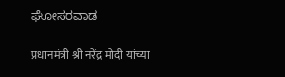ಘೋಸರವಾಡ

प्रधानमंत्री श्री नरेंद्र मोदी यांच्या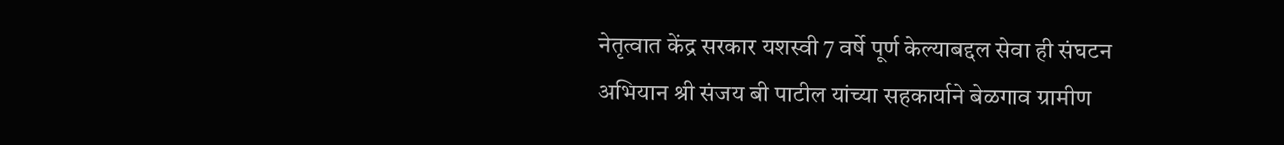नेतृत्वात केंद्र सरकार यशस्वी 7 वर्षे पूर्ण केल्याबद्दल सेवा ही संघटन अभियान श्री संजय बी पाटील यांच्या सहकार्याने बेळगाव ग्रामीण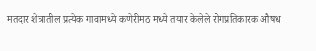मतदार शेत्रातील प्रत्येक गावामध्ये कणेरीमठ मध्ये तयार केलेले रोगप्रतिकारक औषध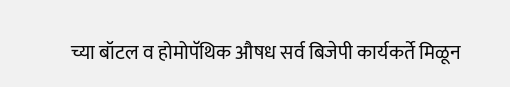च्या बॉटल व होमोपॅथिक औषध सर्व बिजेपी कार्यकर्ते मिळून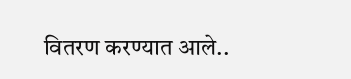वितरण करण्यात आले..